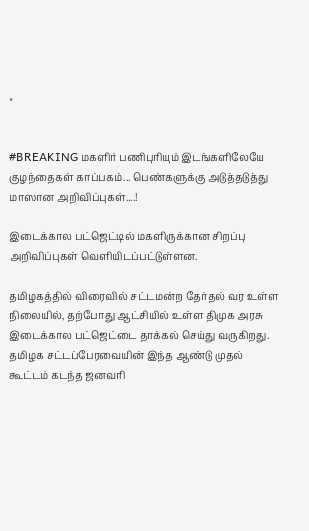×


#BREAKING மகளிர் பணிபுரியும் இடங்களிலேயே குழந்தைகள் காப்பகம்... பெண்களுக்கு அடுத்தடுத்து மாஸான அறிவிப்புகள்....!

இடைக்கால பட்ஜெட்டில் மகளிருக்கான சிறப்பு அறிவிப்புகள் வெளியிடப்பட்டுள்ளன.

தமிழகத்தில் விரைவில் சட்டமன்ற தேர்தல் வர உள்ள நிலையில், தற்போது ஆட்சியில் உள்ள திமுக அரசு இடைக்கால பட்ஜெட்டை தாக்கல் செய்து வருகிறது. தமிழக சட்டப்பேரவையின் இந்த ஆண்டு முதல் கூட்டம் கடந்த ஜனவரி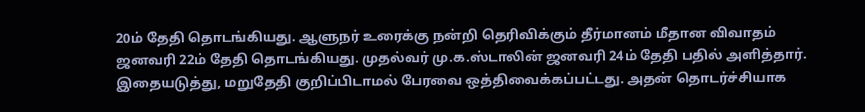20ம் தேதி தொடங்கியது. ஆளுநர் உரைக்கு நன்றி தெரிவிக்கும் தீர்மானம் மீதான விவாதம் ஜனவரி 22ம் தேதி தொடங்கியது. முதல்வர் மு.க.ஸ்டாலின் ஜனவரி 24ம் தேதி பதில் அளித்தார். இதையடுத்து, மறுதேதி குறிப்பிடாமல் பேரவை ஒத்திவைக்கப்பட்டது. அதன் தொடர்ச்சியாக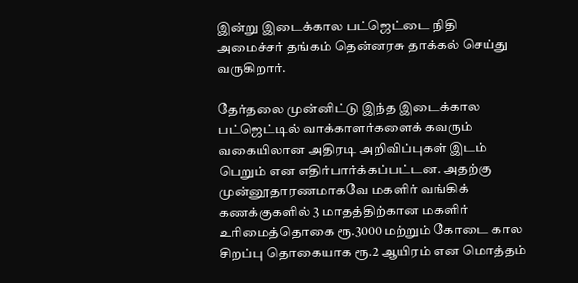இன்று இடைக்கால பட்ஜெட்டை நிதி அமைச்சர் தங்கம் தென்னரசு தாக்கல் செய்து வருகிறார்.

தேர்தலை முன்னிட்டு இந்த இடைக்கால பட்ஜெட்டில் வாக்காளர்களைக் கவரும் வகையிலான அதிரடி அறிவிப்புகள் இடம் பெறும் என எதிர்பார்க்கப்பட்டன. அதற்கு முன்னூதாரணமாகவே மகளிர் வங்கிக் கணக்குகளில் 3 மாதத்திற்கான மகளிர் உரிமைத்தொகை ரூ.3000 மற்றும் கோடை கால சிறப்பு தொகையாக ரூ.2 ஆயிரம் என மொத்தம்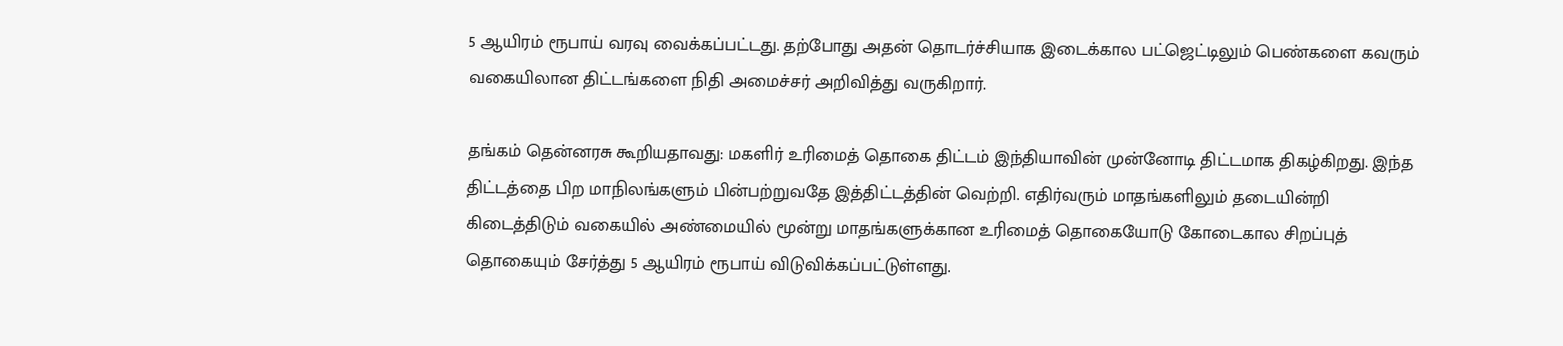5 ஆயிரம் ரூபாய் வரவு வைக்கப்பட்டது. தற்போது அதன் தொடர்ச்சியாக இடைக்கால பட்ஜெட்டிலும் பெண்களை கவரும் வகையிலான திட்டங்களை நிதி அமைச்சர் அறிவித்து வருகிறார்.

தங்கம் தென்னரசு கூறியதாவது: மகளிர் உரிமைத் தொகை திட்டம் இந்தியாவின் முன்னோடி திட்டமாக திகழ்கிறது. இந்த திட்டத்தை பிற மாநிலங்களும் பின்பற்றுவதே இத்திட்டத்தின் வெற்றி. எதிர்வரும் மாதங்களிலும் தடையின்றி கிடைத்திடும் வகையில் அண்மையில் மூன்று மாதங்களுக்கான உரிமைத் தொகையோடு கோடைகால சிறப்புத் தொகையும் சேர்த்து 5 ஆயிரம் ரூபாய் விடுவிக்கப்பட்டுள்ளது.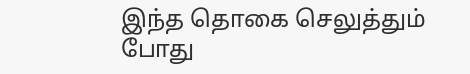இந்த தொகை செலுத்தும் போது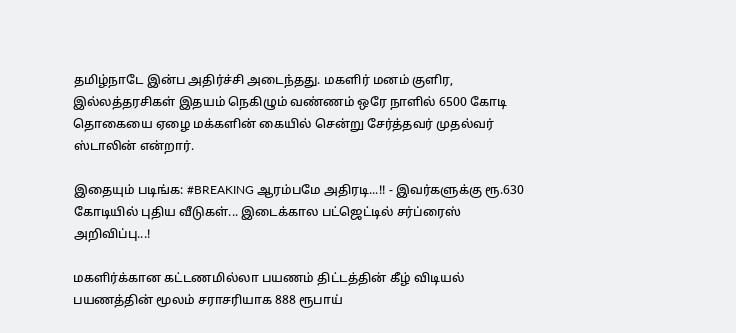தமிழ்நாடே இன்ப அதிர்ச்சி அடைந்தது. மகளிர் மனம் குளிர, இல்லத்தரசிகள் இதயம் நெகிழும் வண்ணம் ஒரே நாளில் 6500 கோடி தொகையை ஏழை மக்களின் கையில் சென்று சேர்த்தவர் முதல்வர் ஸ்டாலின் என்றார்.

இதையும் படிங்க: #BREAKING ஆரம்பமே அதிரடி...!! - இவர்களுக்கு ரூ.630 கோடியில் புதிய வீடுகள்... இடைக்கால பட்ஜெட்டில் சர்ப்ரைஸ் அறிவிப்பு...!

மகளிர்க்கான கட்டணமில்லா பயணம் திட்டத்தின் கீழ் விடியல் பயணத்தின் மூலம் சராசரியாக 888 ரூபாய்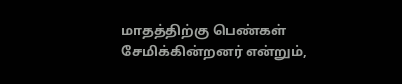மாதத்திற்கு பெண்கள் சேமிக்கின்றனர் என்றும்,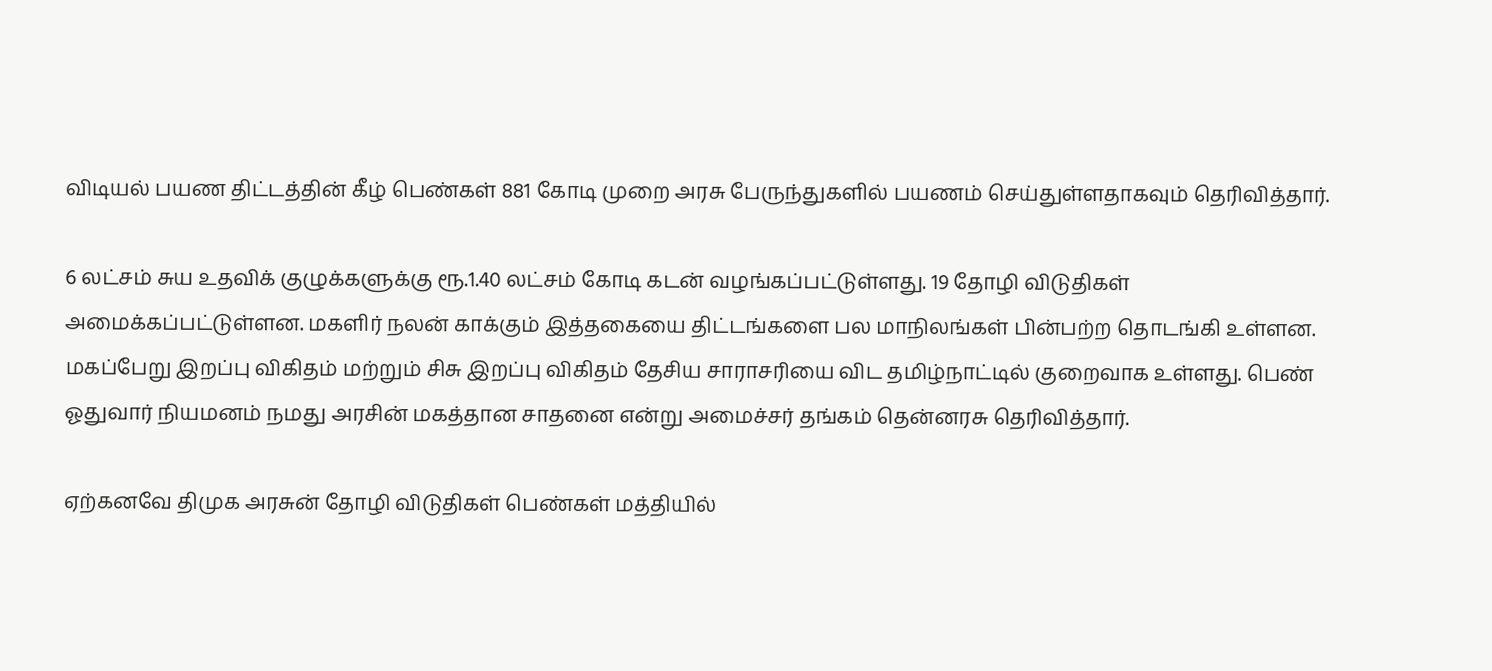விடியல் பயண திட்டத்தின் கீழ் பெண்கள் 881 கோடி முறை அரசு பேருந்துகளில் பயணம் செய்துள்ளதாகவும் தெரிவித்தார்.

6 லட்சம் சுய உதவிக் குழுக்களுக்கு ரூ.1.40 லட்சம் கோடி கடன் வழங்கப்பட்டுள்ளது. 19 தோழி விடுதிகள் அமைக்கப்பட்டுள்ளன. மகளிர் நலன் காக்கும் இத்தகையை திட்டங்களை பல மாநிலங்கள் பின்பற்ற தொடங்கி உள்ளன. மகப்பேறு இறப்பு விகிதம் மற்றும் சிசு இறப்பு விகிதம் தேசிய சாராசரியை விட தமிழ்நாட்டில் குறைவாக உள்ளது. பெண் ஓதுவார் நியமனம் நமது அரசின் மகத்தான சாதனை என்று அமைச்சர் தங்கம் தென்னரசு தெரிவித்தார்.

ஏற்கனவே திமுக அரசுன் தோழி விடுதிகள் பெண்கள் மத்தியில்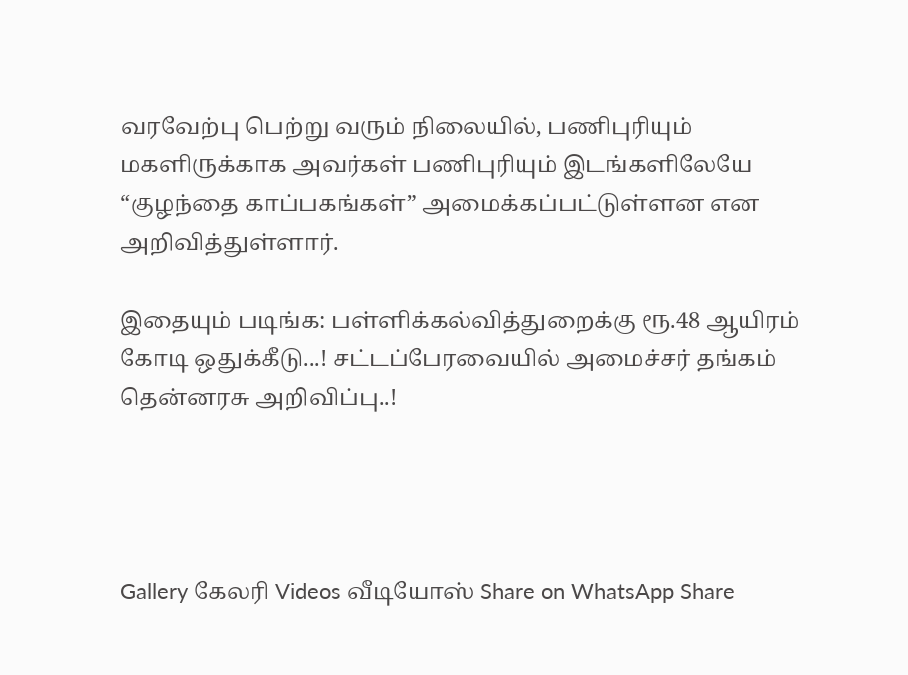வரவேற்பு பெற்று வரும் நிலையில், பணிபுரியும் மகளிருக்காக அவர்கள் பணிபுரியும் இடங்களிலேயே “குழந்தை காப்பகங்கள்” அமைக்கப்பட்டுள்ளன என அறிவித்துள்ளார்.

இதையும் படிங்க: பள்ளிக்கல்வித்துறைக்கு ரூ.48 ஆயிரம் கோடி ஒதுக்கீடு...! சட்டப்பேரவையில் அமைச்சர் தங்கம் தென்னரசு அறிவிப்பு..!




Gallery கேலரி Videos வீடியோஸ் Share on WhatsApp Share